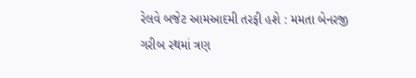રેલવે બજેટ આમઆદમી તરફી હશે : મમતા બેનરજી
ગરીબ રથમાં ત્રણ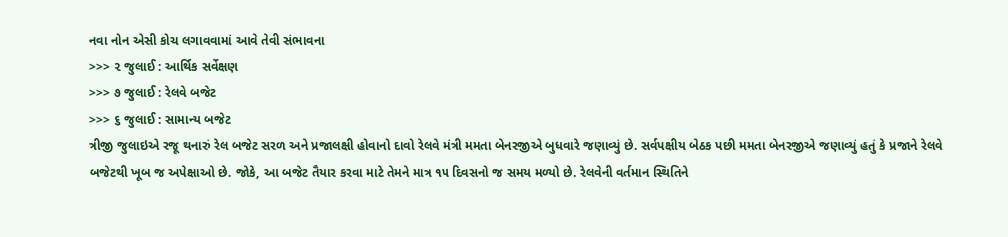નવા નોન એસી કોચ લગાવવામાં આવે તેવી સંભાવના
>>> ૨ જુલાઈ : આર્થિક સર્વેક્ષણ
>>> ૭ જુલાઈ : રેલવે બજેટ
>>> ૬ જુલાઈ : સામાન્ય બજેટ
ત્રીજી જુલાઇએ રજૂ થનારું રેલ બજેટ સરળ અને પ્રજાલક્ષી હોવાનો દાવો રેલવે મંત્રી મમતા બેનરજીએ બુધવારે જણાવ્યું છે. સર્વપક્ષીય બેઠક પછી મમતા બેનરજીએ જણાવ્યું હતું કે પ્રજાને રેલવે બજેટથી ખૂબ જ અપેક્ષાઓ છે. જોકે, આ બજેટ તૈયાર કરવા માટે તેમને માત્ર ૧૫ દિવસનો જ સમય મળ્યો છે. રેલવેની વર્તમાન સ્થિતિને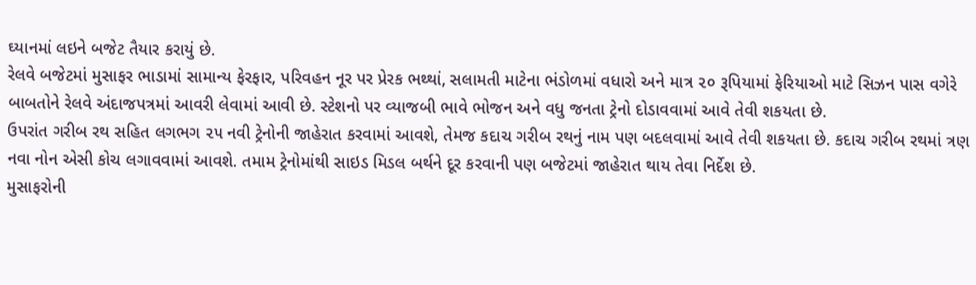ઘ્યાનમાં લઇને બજેટ તૈયાર કરાયું છે.
રેલવે બજેટમાં મુસાફર ભાડામાં સામાન્ય ફેરફાર, પરિવહન નૂર પર પ્રેરક ભથ્થાં, સલામતી માટેના ભંડોળમાં વધારો અને માત્ર ૨૦ રૂપિયામાં ફેરિયાઓ માટે સિઝન પાસ વગેરે બાબતોને રેલવે અંદાજપત્રમાં આવરી લેવામાં આવી છે. સ્ટેશનો પર વ્યાજબી ભાવે ભોજન અને વધુ જનતા ટ્રેનો દોડાવવામાં આવે તેવી શકયતા છે.
ઉપરાંત ગરીબ રથ સહિત લગભગ ૨૫ નવી ટ્રેનોની જાહેરાત કરવામાં આવશે, તેમજ કદાચ ગરીબ રથનું નામ પણ બદલવામાં આવે તેવી શકયતા છે. કદાચ ગરીબ રથમાં ત્રણ નવા નોન એસી કોચ લગાવવામાં આવશે. તમામ ટ્રેનોમાંથી સાઇડ મિડલ બર્થને દૂર કરવાની પણ બજેટમાં જાહેરાત થાય તેવા નિર્દેશ છે.
મુસાફરોની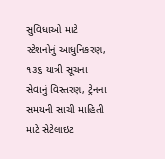સુવિધાઓ માટે સ્ટેશનોનું આધુનિકરણ, ૧૩૬ યાત્રી સૂચના સેવાનું વિસ્તરણ, ટ્રેનના સમયની સાચી માહિતી માટે સેટેલાઇટ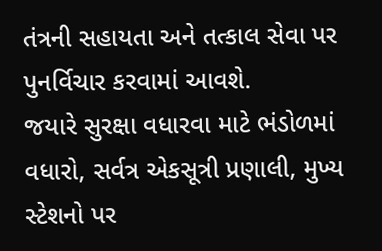તંત્રની સહાયતા અને તત્કાલ સેવા પર પુનર્વિચાર કરવામાં આવશે.
જયારે સુરક્ષા વધારવા માટે ભંડોળમાં વધારો, સર્વત્ર એકસૂત્રી પ્રણાલી, મુખ્ય સ્ટેશનો પર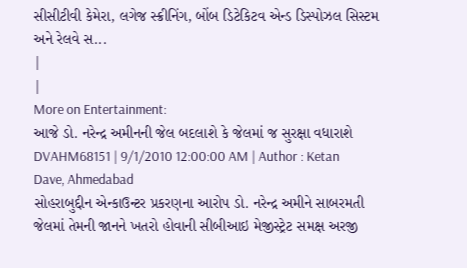સીસીટીવી કેમેરા, લગેજ સ્ક્રીનિંગ, બોંબ ડિટેકિટવ એન્ડ ડિસ્પોઝલ સિસ્ટમ અને રેલવે સ...
|
|
More on Entertainment:
આજે ડો. નરેન્દ્ર અમીનની જેલ બદલાશે કે જેલમાં જ સુરક્ષા વધારાશે
DVAHM68151 | 9/1/2010 12:00:00 AM | Author : Ketan Dave, Ahmedabad
સોહરાબુદ્દીન એન્કાઉન્ટર પ્રકરણના આરોપ ડો. નરેન્દ્ર અમીને સાબરમતી જેલમાં તેમની જાનને ખતરો હોવાની સીબીઆઇ મેજીસ્ટ્રેટ સમક્ષ અરજી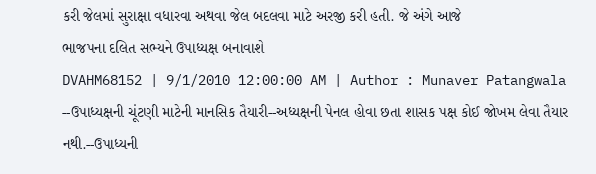કરી જેલમાં સુરાક્ષા વધારવા અથવા જેલ બદલવા માટે અરજી કરી હતી. જે અંગે આજે
ભાજપના દલિત સભ્યને ઉપાધ્યક્ષ બનાવાશે
DVAHM68152 | 9/1/2010 12:00:00 AM | Author : Munaver Patangwala
--ઉપાધ્યક્ષની ચૂંટણી માટેની માનસિક તૈયારી--અધ્યક્ષની પેનલ હોવા છતા શાસક પક્ષ કોઈ જોખમ લેવા તૈયાર નથી.--ઉપાધ્યની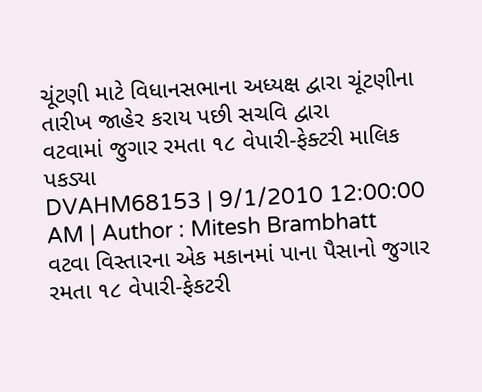ચૂંટણી માટે વિધાનસભાના અધ્યક્ષ દ્વારા ચૂંટણીના તારીખ જાહેર કરાય પછી સચવિ દ્વારા
વટવામાં જુગાર રમતા ૧૮ વેપારી-ફેક્ટરી માલિક પકડ્યા
DVAHM68153 | 9/1/2010 12:00:00 AM | Author : Mitesh Brambhatt
વટવા વિસ્તારના એક મકાનમાં પાના પૈસાનો જુગાર રમતા ૧૮ વેપારી-ફેકટરી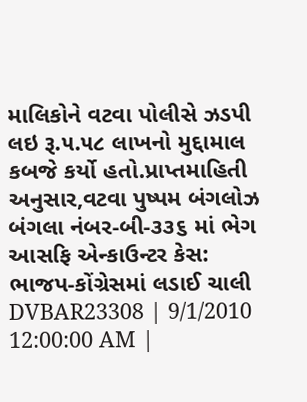માલિકોને વટવા પોલીસે ઝડપી લઇ રૂ.૫.૫૮ લાખનો મુદ્દામાલ કબજે કર્યો હતો.પ્રાપ્તમાહિતી અનુસાર,વટવા પુષ્પમ બંગલોઝ બંગલા નંબર-બી-૩૩૬ માં ભેગ
આસફિ એન્કાઉન્ટર કેસ: ભાજપ-કોંગ્રેસમાં લડાઈ ચાલી
DVBAR23308 | 9/1/2010 12:00:00 AM |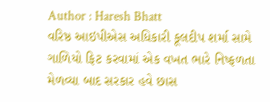Author : Haresh Bhatt
વરિષ્ઠ આઇપીએસ અધિકારી કૂલદીપ શર્મા સામે ગાળિયો ફિટ કરવામાં એક વખત ભારે નિષ્ફળતા મેળવ્યા બાદ સરકાર હવે છાસ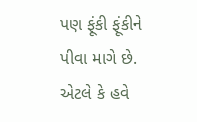પણ ફૂંકી ફૂંકીને પીવા માગે છે. એટલે કે હવે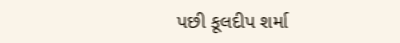પછી કૂલદીપ શર્મા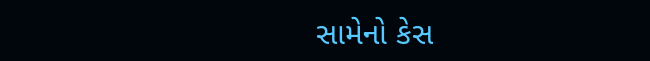સામેનો કેસ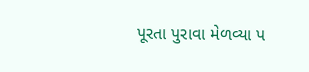પૂરતા પુરાવા મેળવ્યા પ